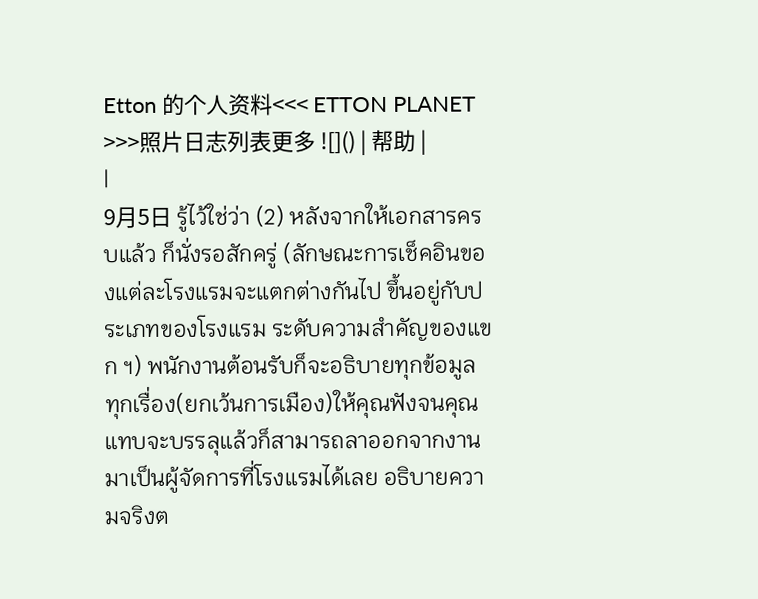Etton 的个人资料<<< ETTON PLANET >>>照片日志列表更多 ![]() | 帮助 |
|
9月5日 รู้ไว้ใช่ว่า (2) หลังจากให้เอกสารครบแล้ว ก็นั่งรอสักครู่ (ลักษณะการเช็คอินของแต่ละโรงแรมจะแตกต่างกันไป ขึ้นอยู่กับประเภทของโรงแรม ระดับความสำคัญของแขก ฯ) พนักงานต้อนรับก็จะอธิบายทุกข้อมูล ทุกเรื่อง(ยกเว้นการเมือง)ให้คุณฟังจนคุณแทบจะบรรลุแล้วก็สามารถลาออกจากงานมาเป็นผู้จัดการที่โรงแรมได้เลย อธิบายความจริงต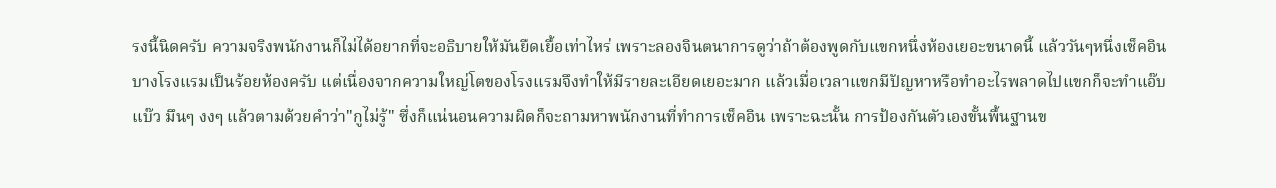รงนี้นิดครับ ความจริงพนักงานก็ไม่ได้อยากที่จะอธิบายให้มันยืดเยื้อเท่าไหร่ เพราะลองจินตนาการดูว่าถ้าต้องพูดกับแขกหนึ่งห้องเยอะขนาดนี้ แล้ววันๆหนึ่งเช็คอินบางโรงแรมเป็นร้อยห้องครับ แต่เนื่องจากความใหญ่โตของโรงแรมจึงทำให้มีรายละเอียดเยอะมาก แล้วเมื่อเวลาแขกมีปัญหาหรือทำอะไรพลาดไปแขกก็จะทำแอ๊บแบ๊ว มึนๆ งงๆ แล้วตามด้วยคำว่า"กูไม่รู้" ซึ่งก็แน่นอนความผิดก็จะถามหาพนักงานที่ทำการเช็คอิน เพราะฉะนั้น การป้องกันตัวเองขั้นพื้นฐานข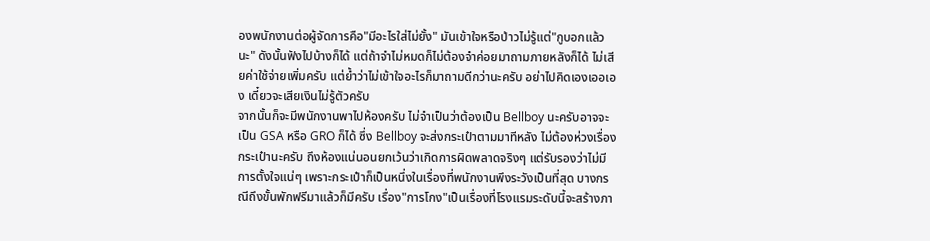องพนักงานต่อผู้จัดการคือ"มีอะไรใส่ไม่ยั้ง" มันเข้าใจหรือป่าวไม่รู้แต่"กูบอกแล้วนะ" ดังนั้นฟังไปบ้างก็ได้ แต่ถ้าจำไม่หมดก็ไม่ต้องจำค่อยมาถามภายหลังก็ได้ ไม่เสียค่าใช้จ่ายเพิ่มครับ แต่ย้ำว่าไม่เข้าใจอะไรก็มาถามดีกว่านะครับ อย่าไปคิดเองเออเอง เดี๋ยวจะเสียเงินไม่รู้ตัวครับ
จากนั้นก็จะมีพนักงานพาไปห้องครับ ไม่จำเป็นว่าต้องเป็น Bellboy นะครับอาจจะเป็น GSA หรือ GRO ก็ได้ ซึ่ง Bellboy จะส่งกระเป๋าตามมาทีหลัง ไม่ต้องห่วงเรื่องกระเป๋านะครับ ถึงห้องแน่นอนยกเว้นว่าเกิดการผิดพลาดจริงๆ แต่รับรองว่าไม่มีการตั้งใจแน่ๆ เพราะกระเป๋าก็เป็นหนึ่งในเรื่องที่พนักงานพึงระวังเป็นที่สุด บางกรณีถึงขั้นพักฟรีมาแล้วก็มีครับ เรื่อง"การโกง"เป็นเรื่องที่โรงแรมระดับนี้จะสร้างภา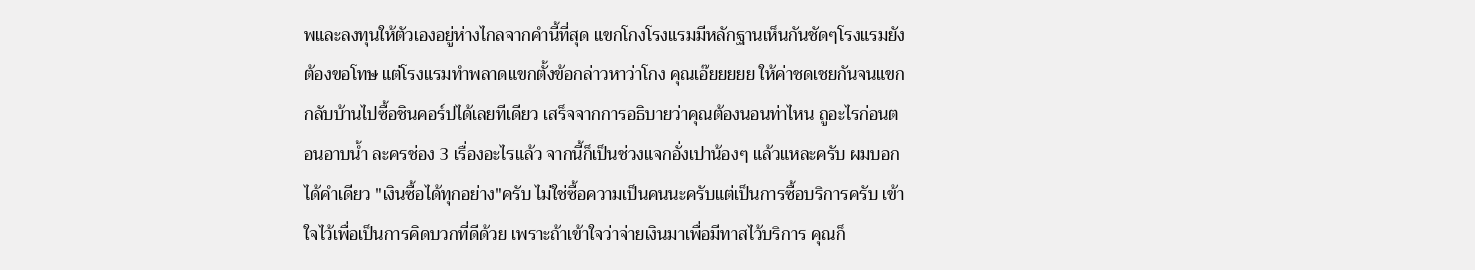พและลงทุนให้ตัวเองอยู่ห่างไกลจากคำนี้ที่สุด แขกโกงโรงแรมมีหลักฐานเห็นกันชัดๆโรงแรมยังต้องขอโทษ แต่โรงแรมทำพลาดแขกตั้งข้อกล่าวหาว่าโกง คุณเอ๊ยยยยย ให้ค่าชดเชยกันจนแขกกลับบ้านไปซื้อชินคอร์ปได้เลยทีเดียว เสร็จจากการอธิบายว่าคุณต้องนอนท่าไหน ถูอะไรก่อนตอนอาบน้ำ ละครช่อง 3 เรื่องอะไรแล้ว จากนี้ก็เป็นช่วงแจกอั่งเปาน้องๆ แล้วแหละครับ ผมบอกได้คำเดียว "เงินซื้อได้ทุกอย่าง"ครับ ไม่ใช่ซื้อความเป็นคนนะครับแต่เป็นการซื้อบริการครับ เข้าใจไว้เพื่อเป็นการคิดบวกที่ดีด้วย เพราะถ้าเข้าใจว่าจ่ายเงินมาเพื่อมีทาสไว้บริการ คุณก็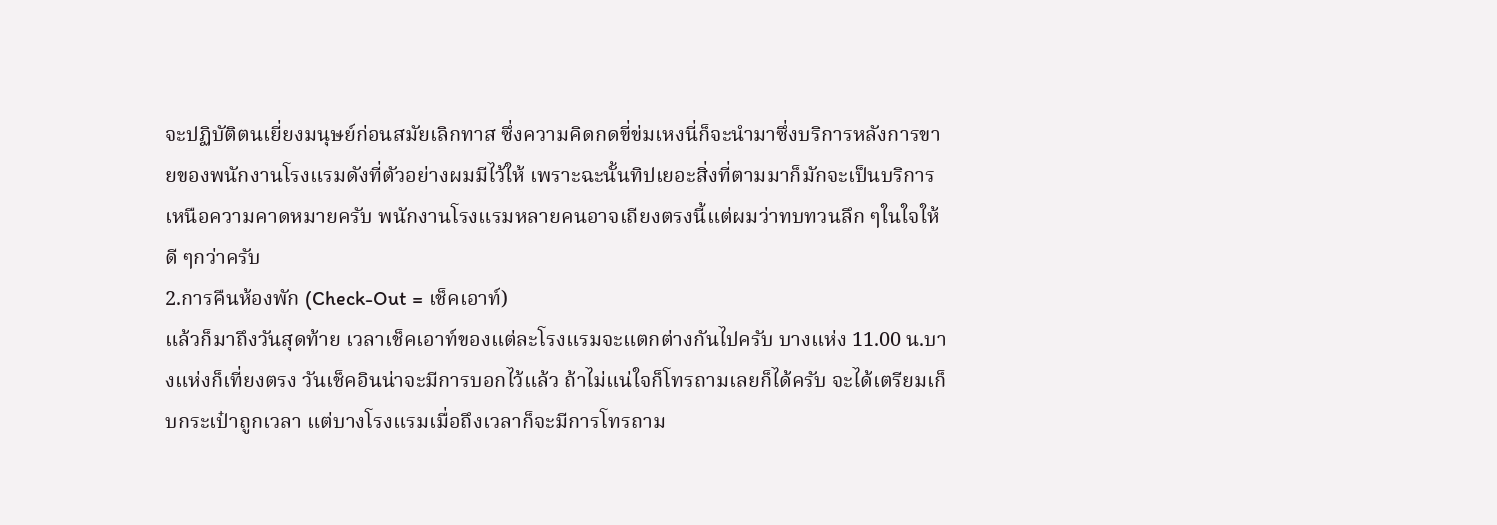จะปฏิบัติตนเยี่ยงมนุษย์ก่อนสมัยเลิกทาส ซึ่งความคิดกดขี่ข่มเหงนี่ก็จะนำมาซึ่งบริการหลังการขายของพนักงานโรงแรมดังที่ตัวอย่างผมมีไว้ให้ เพราะฉะนั้นทิปเยอะสิ่งที่ตามมาก็มักจะเป็นบริการเหนือความคาดหมายครับ พนักงานโรงแรมหลายคนอาจเถียงตรงนี้แต่ผมว่าทบทวนลึก ๆในใจให้ดี ๆกว่าครับ
2.การคืนห้องพัก (Check-Out = เช็คเอาท์)
แล้วก็มาถึงวันสุดท้าย เวลาเช็คเอาท์ของแต่ละโรงแรมจะแตกต่างกันไปครับ บางแห่ง 11.00 น.บางแห่งก็เที่ยงตรง วันเช็คอินน่าจะมีการบอกไว้แล้ว ถ้าไม่แน่ใจก็โทรถามเลยก็ได้ครับ จะได้เตรียมเก็บกระเป๋าถูกเวลา แต่บางโรงแรมเมื่อถึงเวลาก็จะมีการโทรถาม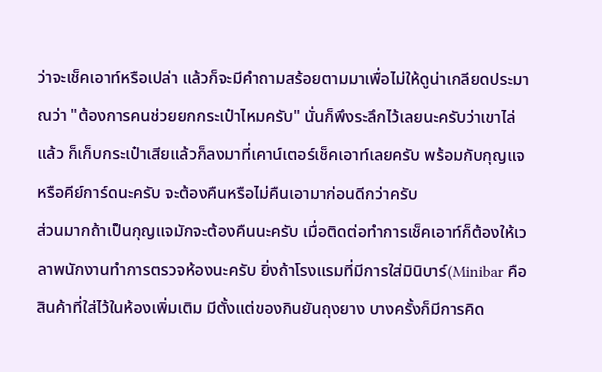ว่าจะเช็คเอาท์หรือเปล่า แล้วก็จะมีคำถามสร้อยตามมาเพื่อไม่ให้ดูน่าเกลียดประมาณว่า "ต้องการคนช่วยยกกระเป๋าไหมครับ" นั่นก็พึงระลึกไว้เลยนะครับว่าเขาไล่แล้ว ก็เก็บกระเป๋าเสียแล้วก็ลงมาที่เคาน์เตอร์เช็คเอาท์เลยครับ พร้อมกับกุญแจหรือคีย์การ์ดนะครับ จะต้องคืนหรือไม่คืนเอามาก่อนดีกว่าครับ
ส่วนมากถ้าเป็นกุญแจมักจะต้องคืนนะครับ เมื่อติดต่อทำการเช็คเอาท์ก็ต้องให้เวลาพนักงานทำการตรวจห้องนะครับ ยิ่งถ้าโรงแรมที่มีการใส่มินิบาร์(Minibar คือ สินค้าที่ใส่ไว้ในห้องเพิ่มเติม มีตั้งแต่ของกินยันถุงยาง บางครั้งก็มีการคิด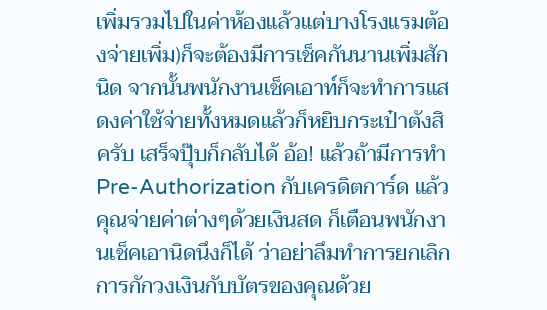เพิ่มรวมไปในค่าห้องแล้วแต่บางโรงแรมต้องจ่ายเพิ่ม)ก็จะต้องมีการเช็คกันนานเพิ่มสักนิด จากนั้นพนักงานเช็คเอาท์ก็จะทำการแสดงค่าใช้จ่ายทั้งหมดแล้วก็หยิบกระเป๋าตังสิครับ เสร็จปุ๊บก็กลับได้ อ้อ! แล้วถ้ามีการทำ Pre-Authorization กับเครดิตการ์ด แล้วคุณจ่ายค่าต่างๆด้วยเงินสด ก็เตือนพนักงานเช็คเอานิดนึงก็ได้ ว่าอย่าลึมทำการยกเลิกการกักวงเงินกับบัตรของคุณด้วย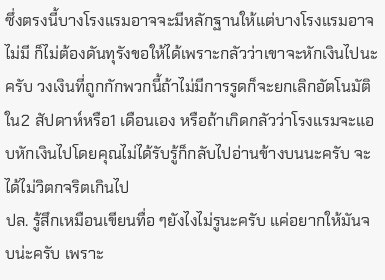ซึ่งตรงนี้บางโรงแรมอาจจะมีหลักฐานให้แต่บางโรงแรมอาจไม่มี ก็ไม่ต้องดันทุรังขอให้ได้เพราะกลัวว่าเขาจะหักเงินไปนะครับ วงเงินที่ถูกกักพวกนี้ถ้าไม่มีการรูดก็จะยกเลิกอัตโนมัติใน2 สัปดาห์หรือ1 เดือนเอง หรือถ้าเกิดกลัวว่าโรงแรมจะแอบหักเงินไปโดยคุณไม่ได้รับรู้ก็กลับไปอ่านข้างบนนะครับ จะได้ไม่วิตกจริตเกินไป
ปล. รู้สึกเหมือนเขียนทื่อ ๆยังไงไม่รูนะครับ แค่อยากให้มันจบน่ะครับ เพราะ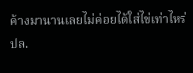ค้างมานานเลยไม่ค่อยได้ใส่ไข่เท่าไหร่
ปล.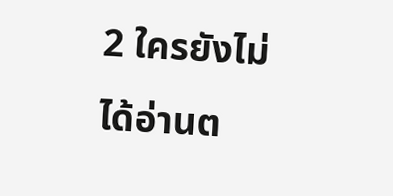2 ใครยังไม่ได้อ่านต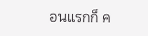อนแรกก็ ค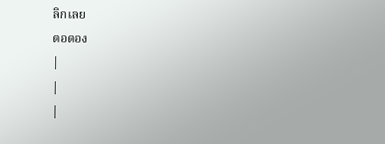ลิกเลย
ตอดอง
|
|
|